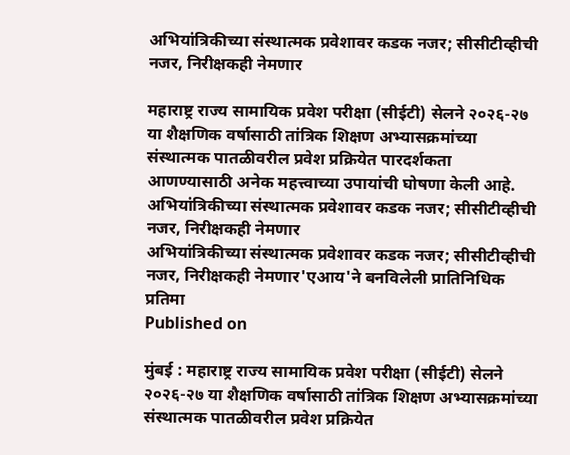अभियांत्रिकीच्या संस्थात्मक प्रवेशावर कडक नजर; सीसीटीव्हीची नजर, निरीक्षकही नेमणार

महाराष्ट्र राज्य सामायिक प्रवेश परीक्षा (सीईटी) सेलने २०२६-२७ या शैक्षणिक वर्षासाठी तांत्रिक शिक्षण अभ्यासक्रमांच्या संस्थात्मक पातळीवरील प्रवेश प्रक्रियेत पारदर्शकता आणण्यासाठी अनेक महत्त्वाच्या उपायांची घोषणा केली आहे.
अभियांत्रिकीच्या संस्थात्मक प्रवेशावर कडक नजर; सीसीटीव्हीची नजर, निरीक्षकही नेमणार
अभियांत्रिकीच्या संस्थात्मक प्रवेशावर कडक नजर; सीसीटीव्हीची नजर, निरीक्षकही नेमणार'एआय'ने बनविलेली प्रातिनिधिक प्रतिमा
Published on

मुंबई : महाराष्ट्र राज्य सामायिक प्रवेश परीक्षा (सीईटी) सेलने २०२६-२७ या शैक्षणिक वर्षासाठी तांत्रिक शिक्षण अभ्यासक्रमांच्या संस्थात्मक पातळीवरील प्रवेश प्रक्रियेत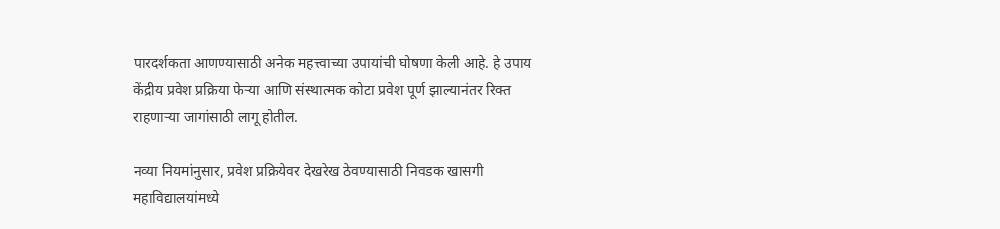पारदर्शकता आणण्यासाठी अनेक महत्त्वाच्या उपायांची घोषणा केली आहे. हे उपाय केंद्रीय प्रवेश प्रक्रिया फेऱ्या आणि संस्थात्मक कोटा प्रवेश पूर्ण झाल्यानंतर रिक्त राहणाऱ्या जागांसाठी लागू होतील.

नव्या नियमांनुसार, प्रवेश प्रक्रियेवर देखरेख ठेवण्यासाठी निवडक खासगी महाविद्यालयांमध्ये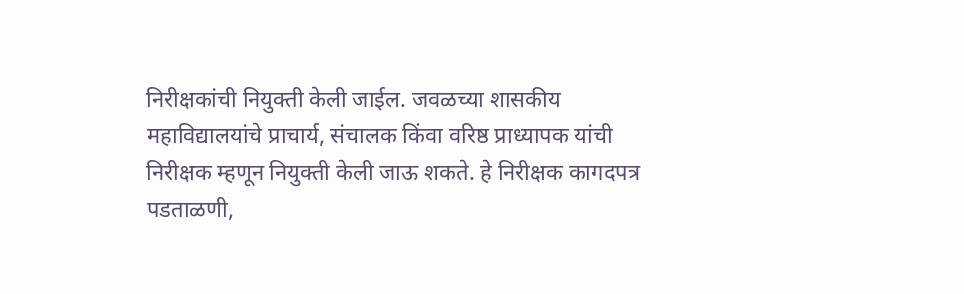निरीक्षकांची नियुक्ती केली जाईल. जवळच्या शासकीय महाविद्यालयांचे प्राचार्य, संचालक किंवा वरिष्ठ प्राध्यापक यांची निरीक्षक म्हणून नियुक्ती केली जाऊ शकते. हे निरीक्षक कागदपत्र पडताळणी,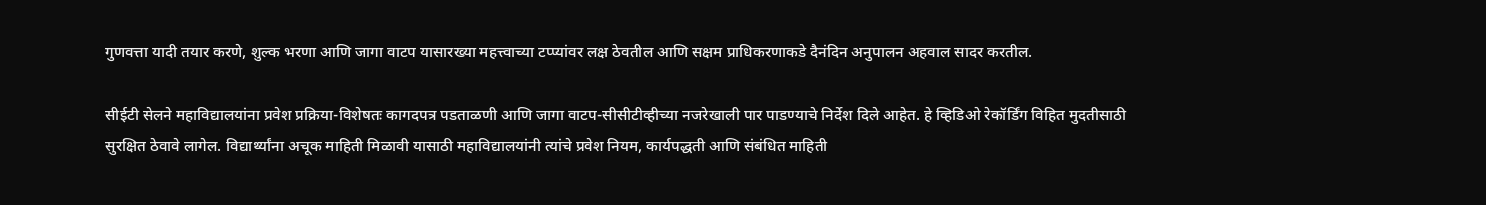गुणवत्ता यादी तयार करणे, शुल्क भरणा आणि जागा वाटप यासारख्या महत्त्वाच्या टप्प्यांवर लक्ष ठेवतील आणि सक्षम प्राधिकरणाकडे दैनंदिन अनुपालन अहवाल सादर करतील.

सीईटी सेलने महाविद्यालयांना प्रवेश प्रक्रिया-विशेषतः कागदपत्र पडताळणी आणि जागा वाटप-सीसीटीव्हीच्या नजरेखाली पार पाडण्याचे निर्देश दिले आहेत. हे व्हिडिओ रेकॉर्डिंग विहित मुदतीसाठी सुरक्षित ठेवावे लागेल. विद्यार्थ्यांना अचूक माहिती मिळावी यासाठी महाविद्यालयांनी त्यांचे प्रवेश नियम, कार्यपद्धती आणि संबंधित माहिती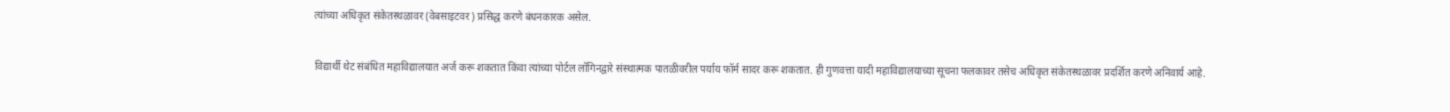त्यांच्या अधिकृत संकेतस्थळावर (वेबसाइटवर) प्रसिद्ध करणे बंधनकारक असेल.

विद्यार्थी थेट संबंधित महाविद्यालयात अर्ज करू शकतात किंवा त्यांच्या पोर्टल लॉगिनद्वारे संस्थात्मक पातळीवरील पर्याय फॉर्म सादर करू शकतात. ही गुणवत्ता यादी महाविद्यालयाच्या सूचना फलकावर तसेच अधिकृत संकेतस्थळावर प्रदर्शित करणे अनिवार्य आहे.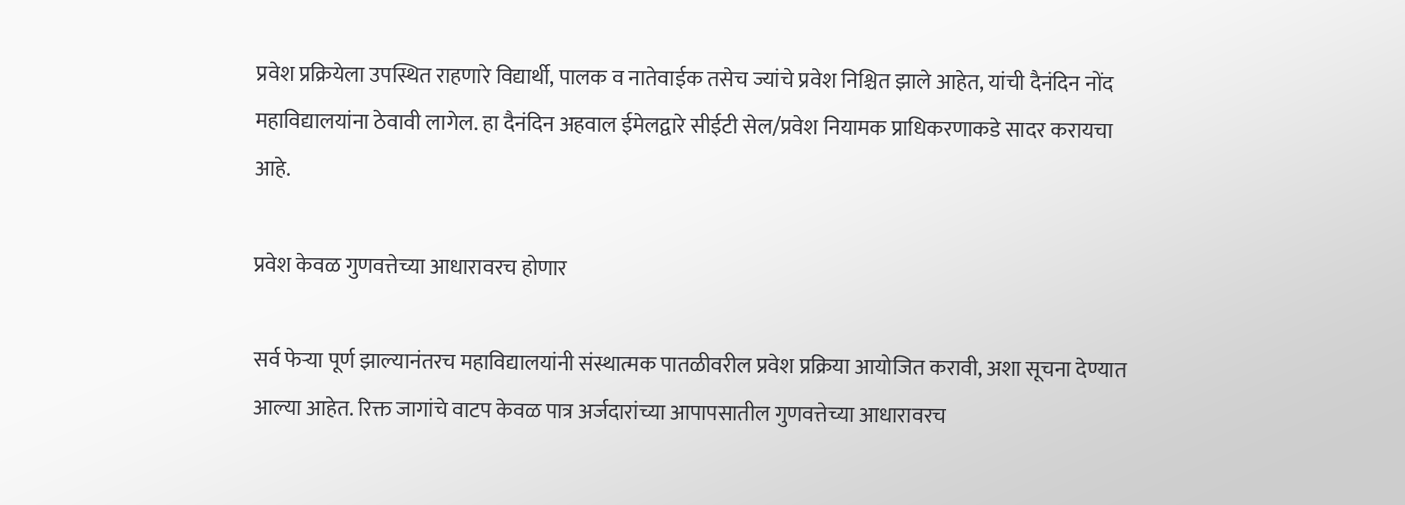प्रवेश प्रक्रियेला उपस्थित राहणारे विद्यार्थी, पालक व नातेवाईक तसेच ज्यांचे प्रवेश निश्चित झाले आहेत, यांची दैनंदिन नोंद महाविद्यालयांना ठेवावी लागेल. हा दैनंदिन अहवाल ईमेलद्वारे सीईटी सेल/प्रवेश नियामक प्राधिकरणाकडे सादर करायचा आहे.

प्रवेश केवळ गुणवत्तेच्या आधारावरच होणार

सर्व फेऱ्या पूर्ण झाल्यानंतरच महाविद्यालयांनी संस्थात्मक पातळीवरील प्रवेश प्रक्रिया आयोजित करावी, अशा सूचना देण्यात आल्या आहेत. रिक्त जागांचे वाटप केवळ पात्र अर्जदारांच्या आपापसातील गुणवत्तेच्या आधारावरच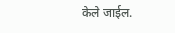केले जाईल.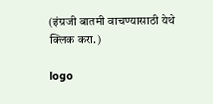(इंग्रजी बातमी वाचण्यासाठी येथे क्लिक करा.)

logo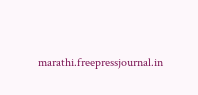marathi.freepressjournal.in